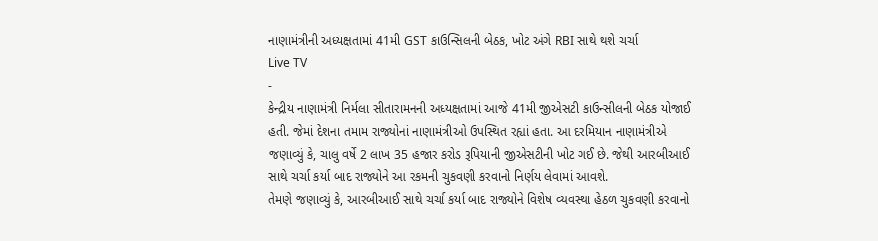નાણામંત્રીની અધ્યક્ષતામાં 41મી GST કાઉન્સિલની બેઠક, ખોટ અંગે RBI સાથે થશે ચર્ચા
Live TV
-
કેન્દ્રીય નાણામંત્રી નિર્મલા સીતારામનની અધ્યક્ષતામાં આજે 41મી જીએસટી કાઉન્સીલની બેઠક યોજાઈ હતી. જેમાં દેશના તમામ રાજ્યોનાં નાણામંત્રીઓ ઉપસ્થિત રહ્યાં હતા. આ દરમિયાન નાણામંત્રીએ જણાવ્યું કે, ચાલુ વર્ષે 2 લાખ 35 હજાર કરોડ રૂપિયાની જીએસટીની ખોટ ગઈ છે. જેથી આરબીઆઈ સાથે ચર્ચા કર્યા બાદ રાજ્યોને આ રકમની ચુકવણી કરવાનો નિર્ણય લેવામાં આવશે.
તેમણે જણાવ્યું કે, આરબીઆઈ સાથે ચર્ચા કર્યા બાદ રાજ્યોને વિશેષ વ્યવસ્થા હેઠળ ચુકવણી કરવાનો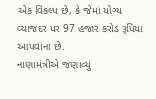એક વિકલ્પ છે, કે જેમાં યોગ્ય વ્યાજદર પર 97 હજાર કરોડ રૂપિયા આપવાના છે.
નાણામંત્રીએ જણાવ્યું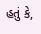હતું કે,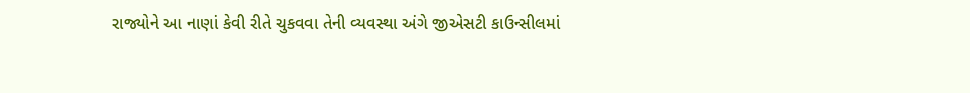રાજ્યોને આ નાણાં કેવી રીતે ચુકવવા તેની વ્યવસ્થા અંગે જીએસટી કાઉન્સીલમાં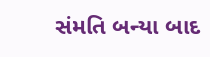સંમતિ બન્યા બાદ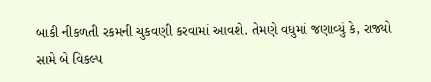બાકી નીકળતી રકમની ચુકવણી કરવામાં આવશે. તેમણે વધુમાં જણાવ્યું કે, રાજ્યો સામે બે વિકલ્પ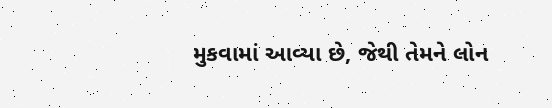મુકવામાં આવ્યા છે, જેથી તેમને લોન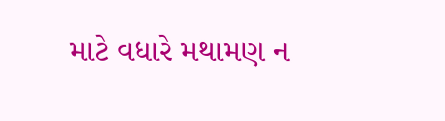માટે વધારે મથામણ ન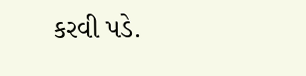કરવી પડે.